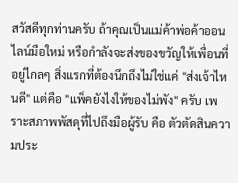สวัสดีทุกท่านครับ ถ้าคุณเป็นแม่ค้าพ่อค้าออนไลน์มือใหม่ หรือกำลังจะส่งของขวัญให้เพื่อนที่อยู่ไกลๆ สิ่งแรกที่ต้องนึกถึงไม่ใช่แค่ "ส่งเจ้าไหนดี" แต่คือ "แพ็คยังไงให้ของไม่พัง" ครับ เพราะสภาพพัสดุที่ไปถึงมือผู้รับ คือ ตัวตัดสินความประ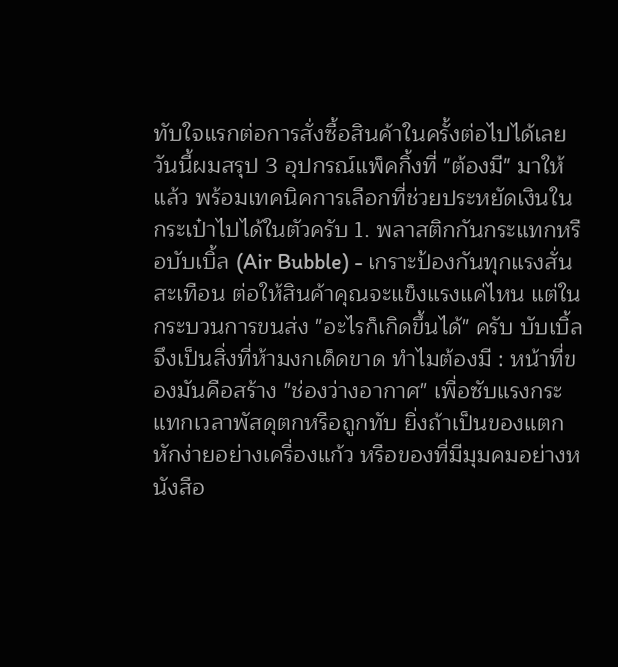ทับใจแรกต่อการสั่งซื้อสินค้าในครั้งต่อไปได้เลย วันนี้ผมสรุป 3 อุปกรณ์แพ็คกิ้งที่ "ต้องมี" มาให้แล้ว พร้อมเทคนิคการเลือกที่ช่วยประหยัดเงินในกระเป๋าไปได้ในตัวครับ 1. พลาสติกกันกระแทกหรือบับเบิ้ล (Air Bubble) - เกราะป้องกันทุกแรงสั่นสะเทือน ต่อให้สินค้าคุณจะแข็งแรงแค่ไหน แต่ในกระบวนการขนส่ง "อะไรก็เกิดขึ้นได้" ครับ บับเบิ้ลจึงเป็นสิ่งที่ห้ามงกเด็ดขาด ทำไมต้องมี : หน้าที่ของมันคือสร้าง "ช่องว่างอากาศ" เพื่อซับแรงกระแทกเวลาพัสดุตกหรือถูกทับ ยิ่งถ้าเป็นของแตกหักง่ายอย่างเครื่องแก้ว หรือของที่มีมุมคมอย่างหนังสือ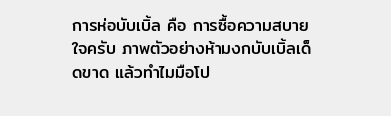การห่อบับเบิ้ล คือ การซื้อความสบายใจครับ ภาพตัวอย่างห้ามงกบับเบิ้ลเด็ดขาด แล้วทำไมมือโป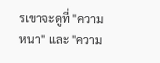รเขาจะดูที่ "ความหนา" และ "ความ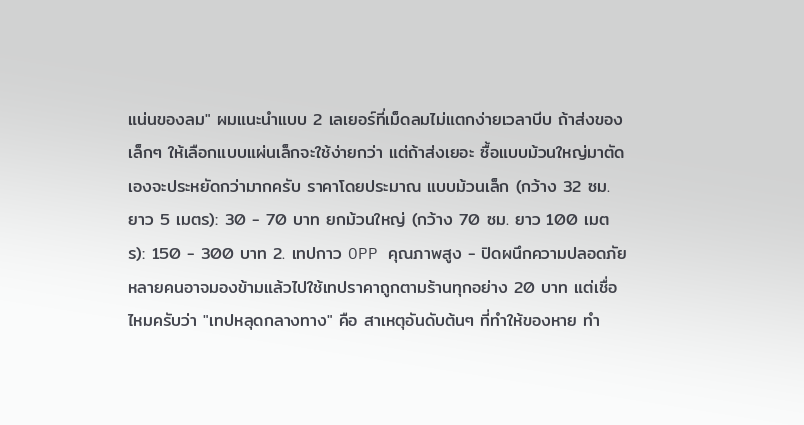แน่นของลม" ผมแนะนำแบบ 2 เลเยอร์ที่เม็ดลมไม่แตกง่ายเวลาบีบ ถ้าส่งของเล็กๆ ให้เลือกแบบแผ่นเล็กจะใช้ง่ายกว่า แต่ถ้าส่งเยอะ ซื้อแบบม้วนใหญ่มาตัดเองจะประหยัดกว่ามากครับ ราคาโดยประมาณ แบบม้วนเล็ก (กว้าง 32 ซม. ยาว 5 เมตร): 30 - 70 บาท ยกม้วนใหญ่ (กว้าง 70 ซม. ยาว 100 เมตร): 150 - 300 บาท 2. เทปกาว OPP คุณภาพสูง - ปิดผนึกความปลอดภัย หลายคนอาจมองข้ามแล้วไปใช้เทปราคาถูกตามร้านทุกอย่าง 20 บาท แต่เชื่อไหมครับว่า "เทปหลุดกลางทาง" คือ สาเหตุอันดับต้นๆ ที่ทำให้ของหาย ทำ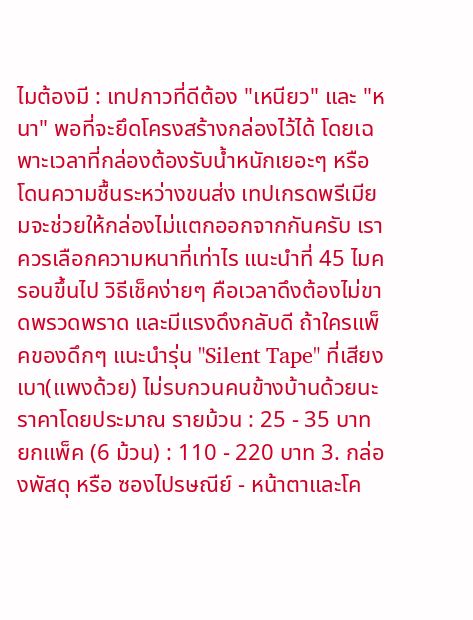ไมต้องมี : เทปกาวที่ดีต้อง "เหนียว" และ "หนา" พอที่จะยึดโครงสร้างกล่องไว้ได้ โดยเฉพาะเวลาที่กล่องต้องรับน้ำหนักเยอะๆ หรือโดนความชื้นระหว่างขนส่ง เทปเกรดพรีเมียมจะช่วยให้กล่องไม่แตกออกจากกันครับ เราควรเลือกความหนาที่เท่าไร แนะนำที่ 45 ไมครอนขึ้นไป วิธีเช็คง่ายๆ คือเวลาดึงต้องไม่ขาดพรวดพราด และมีแรงดึงกลับดี ถ้าใครแพ็คของดึกๆ แนะนำรุ่น "Silent Tape" ที่เสียงเบา(แพงด้วย) ไม่รบกวนคนข้างบ้านด้วยนะ ราคาโดยประมาณ รายม้วน : 25 - 35 บาท ยกแพ็ค (6 ม้วน) : 110 - 220 บาท 3. กล่องพัสดุ หรือ ซองไปรษณีย์ - หน้าตาและโค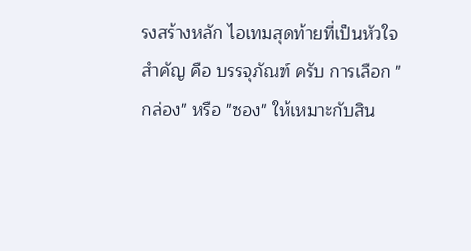รงสร้างหลัก ไอเทมสุดท้ายที่เป็นหัวใจสำคัญ คือ บรรจุภัณฑ์ ครับ การเลือก "กล่อง" หรือ "ซอง" ให้เหมาะกับสิน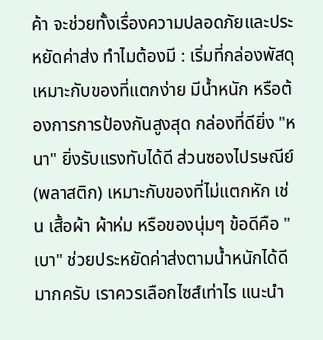ค้า จะช่วยทั้งเรื่องความปลอดภัยและประหยัดค่าส่ง ทำไมต้องมี : เริ่มที่กล่องพัสดุ เหมาะกับของที่แตกง่าย มีน้ำหนัก หรือต้องการการป้องกันสูงสุด กล่องที่ดียิ่ง "หนา" ยิ่งรับแรงทับได้ดี ส่วนซองไปรษณีย์ (พลาสติก) เหมาะกับของที่ไม่แตกหัก เช่น เสื้อผ้า ผ้าห่ม หรือของนุ่มๆ ข้อดีคือ "เบา" ช่วยประหยัดค่าส่งตามน้ำหนักได้ดีมากครับ เราควรเลือกไซส์เท่าไร แนะนำ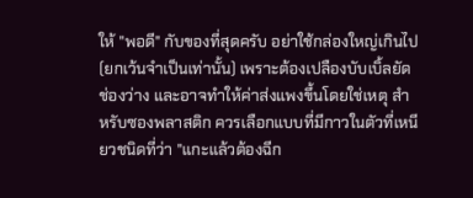ให้ "พอดี" กับของที่สุดครับ อย่าใช้กล่องใหญ่เกินไป(ยกเว้นจำเป็นเท่านั้น) เพราะต้องเปลืองบับเบิ้ลยัดช่องว่าง และอาจทำให้ค่าส่งแพงขึ้นโดยใช่เหตุ สำหรับซองพลาสติก ควรเลือกแบบที่มีกาวในตัวที่เหนียวชนิดที่ว่า "แกะแล้วต้องฉีก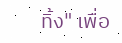ทิ้ง" เพื่อ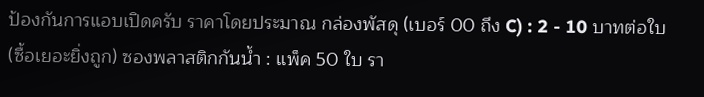ป้องกันการแอบเปิดครับ ราคาโดยประมาณ กล่องพัสดุ (เบอร์ 00 ถึง C) : 2 - 10 บาทต่อใบ (ซื้อเยอะยิ่งถูก) ซองพลาสติกกันน้ำ : แพ็ค 50 ใบ รา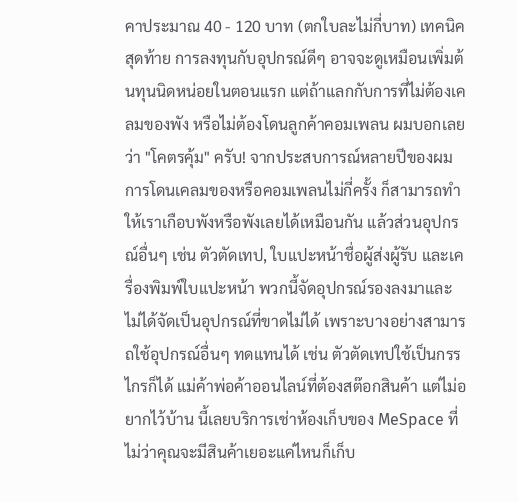คาประมาณ 40 - 120 บาท (ตกใบละไม่กี่บาท) เทคนิคสุดท้าย การลงทุนกับอุปกรณ์ดีๆ อาจจะดูเหมือนเพิ่มต้นทุนนิดหน่อยในตอนแรก แต่ถ้าแลกกับการที่ไม่ต้องเคลมของพัง หรือไม่ต้องโดนลูกค้าคอมเพลน ผมบอกเลยว่า "โคตรคุ้ม" ครับ! จากประสบการณ์หลายปีของผม การโดนเคลมของหรือคอมเพลนไม่กี่ครั้ง ก็สามารถทำให้เราเกือบพังหรือพังเลยได้เหมือนกัน แล้วส่วนอุปกรณ์อื่นๆ เช่น ตัวตัดเทป, ใบแปะหน้าชื่อผู้ส่งผู้รับ และเครื่องพิมพ์ใบแปะหน้า พวกนี้จัดอุปกรณ์รองลงมาและไม่ได้จัดเป็นอุปกรณ์ที่ขาดไม่ได้ เพราะบางอย่างสามารถใช้อุปกรณ์อื่นๆ ทดแทนได้ เช่น ตัวตัดเทปใช้เป็นกรรไกรก็ได้ แม่ค้าพ่อค้าออนไลน์ที่ต้องสต๊อกสินค้า แต่ไม่อยากไว้บ้าน นี้เลยบริการเช่าห้องเก็บของ MeSpace ที่ไม่ว่าคุณจะมีสินค้าเยอะแค่ไหนก็เก็บ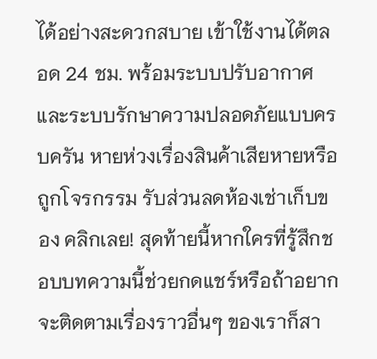ได้อย่างสะดวกสบาย เข้าใช้งานได้ตลอด 24 ชม. พร้อมระบบปรับอากาศและระบบรักษาความปลอดภัยแบบครบครัน หายห่วงเรื่องสินค้าเสียหายหรือถูกโจรกรรม รับส่วนลดห้องเช่าเก็บของ คลิกเลย! สุดท้ายนี้หากใครที่รู้สึกชอบบทความนี้ช่วยกดแชร์หรือถ้าอยากจะติดตามเรื่องราวอื่นๆ ของเราก็สา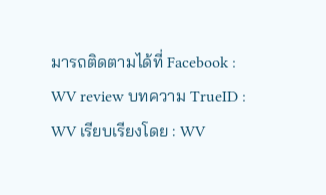มารถติดตามได้ที่ Facebook : WV review บทความ TrueID : WV เรียบเรียงโดย : WV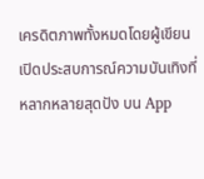เครดิตภาพทั้งหมดโดยผู้เขียน เปิดประสบการณ์ความบันเทิงที่หลากหลายสุดปัง บน App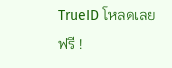TrueID โหลดเลย ฟรี !